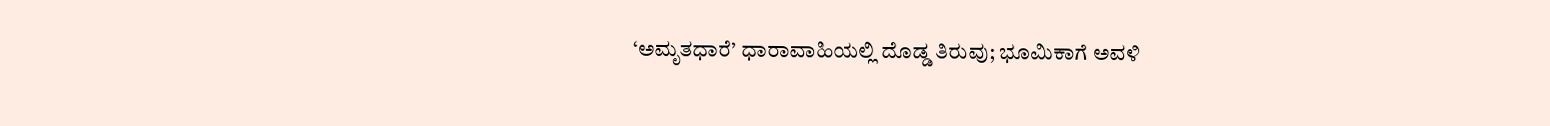‘ಅಮೃತಧಾರೆ’ ಧಾರಾವಾಹಿಯಲ್ಲಿ ದೊಡ್ಡ ತಿರುವು; ಭೂಮಿಕಾಗೆ ಅವಳಿ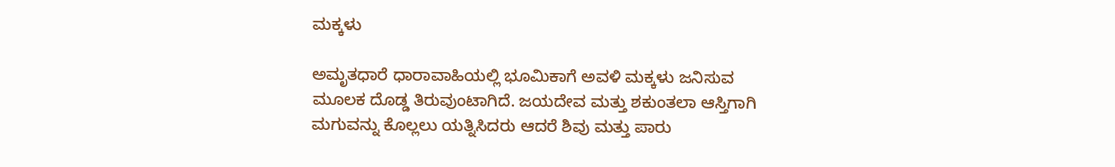ಮಕ್ಕಳು

ಅಮೃತಧಾರೆ ಧಾರಾವಾಹಿಯಲ್ಲಿ ಭೂಮಿಕಾಗೆ ಅವಳಿ ಮಕ್ಕಳು ಜನಿಸುವ ಮೂಲಕ ದೊಡ್ಡ ತಿರುವುಂಟಾಗಿದೆ. ಜಯದೇವ ಮತ್ತು ಶಕುಂತಲಾ ಆಸ್ತಿಗಾಗಿ ಮಗುವನ್ನು ಕೊಲ್ಲಲು ಯತ್ನಿಸಿದರು ಆದರೆ ಶಿವು ಮತ್ತು ಪಾರು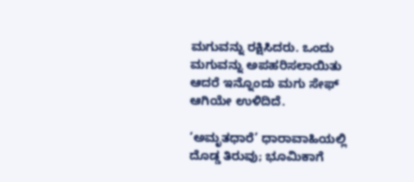ಮಗುವನ್ನು ರಕ್ಷಿಸಿದರು. ಒಂದು ಮಗುವನ್ನು ಅಪಹರಿಸಲಾಯಿತು ಆದರೆ ಇನ್ನೊಂದು ಮಗು ಸೇಫ್ ಆಗಿಯೇ ಉಳಿದಿದೆ.

‘ಅಮೃತಧಾರೆ’ ಧಾರಾವಾಹಿಯಲ್ಲಿ ದೊಡ್ಡ ತಿರುವು; ಭೂಮಿಕಾಗೆ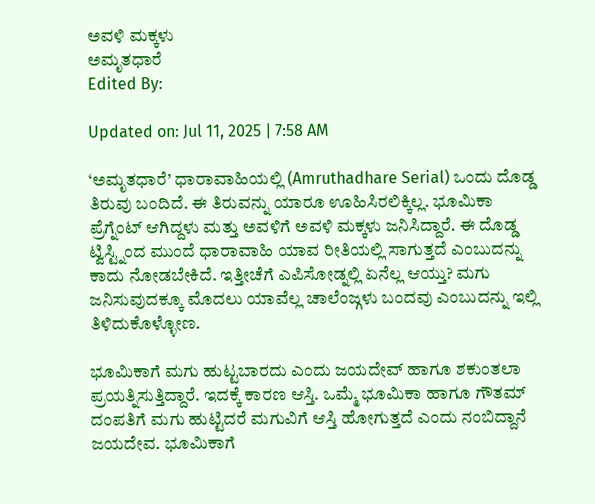ಅವಳಿ ಮಕ್ಕಳು
ಅಮೃತಧಾರೆ
Edited By:

Updated on: Jul 11, 2025 | 7:58 AM

‘ಅಮೃತಧಾರೆ’ ಧಾರಾವಾಹಿಯಲ್ಲಿ (Amruthadhare Serial) ಒಂದು ದೊಡ್ಡ ತಿರುವು ಬಂದಿದೆ. ಈ ತಿರುವನ್ನು ಯಾರೂ ಊಹಿಸಿರಲಿಕ್ಕಿಲ್ಲ. ಭೂಮಿಕಾ ಪ್ರೆಗ್ನೆಂಟ್ ಆಗಿದ್ದಳು ಮತ್ತು ಅವಳಿಗೆ ಅವಳಿ ಮಕ್ಕಳು ಜನಿಸಿದ್ದಾರೆ. ಈ ದೊಡ್ಡ ಟ್ವಿಸ್ಟ್ನಿಂದ ಮುಂದೆ ಧಾರಾವಾಹಿ ಯಾವ ರೀತಿಯಲ್ಲಿ ಸಾಗುತ್ತದೆ ಎಂಬುದನ್ನು ಕಾದು ನೋಡಬೇಕಿದೆ. ಇತ್ತೀಚೆಗೆ ಎಪಿಸೋಡ್ನಲ್ಲಿ ಏನೆಲ್ಲ ಆಯ್ತು? ಮಗು ಜನಿಸುವುದಕ್ಕೂ ಮೊದಲು ಯಾವೆಲ್ಲ ಚಾಲೆಂಜ್ಗಳು ಬಂದವು ಎಂಬುದನ್ನು ಇಲ್ಲಿ ತಿಳಿದುಕೊಳ್ಳೋಣ.

ಭೂಮಿಕಾಗೆ ಮಗು ಹುಟ್ಟಬಾರದು ಎಂದು ಜಯದೇವ್ ಹಾಗೂ ಶಕುಂತಲಾ ಪ್ರಯತ್ನಿಸುತ್ತಿದ್ದಾರೆ. ಇದಕ್ಕೆ ಕಾರಣ ಆಸ್ತಿ. ಒಮ್ಮೆ ಭೂಮಿಕಾ ಹಾಗೂ ಗೌತಮ್ ದಂಪತಿಗೆ ಮಗು ಹುಟ್ಟಿದರೆ ಮಗುವಿಗೆ ಆಸ್ತಿ ಹೋಗುತ್ತದೆ ಎಂದು ನಂಬಿದ್ದಾನೆ ಜಯದೇವ. ಭೂಮಿಕಾಗೆ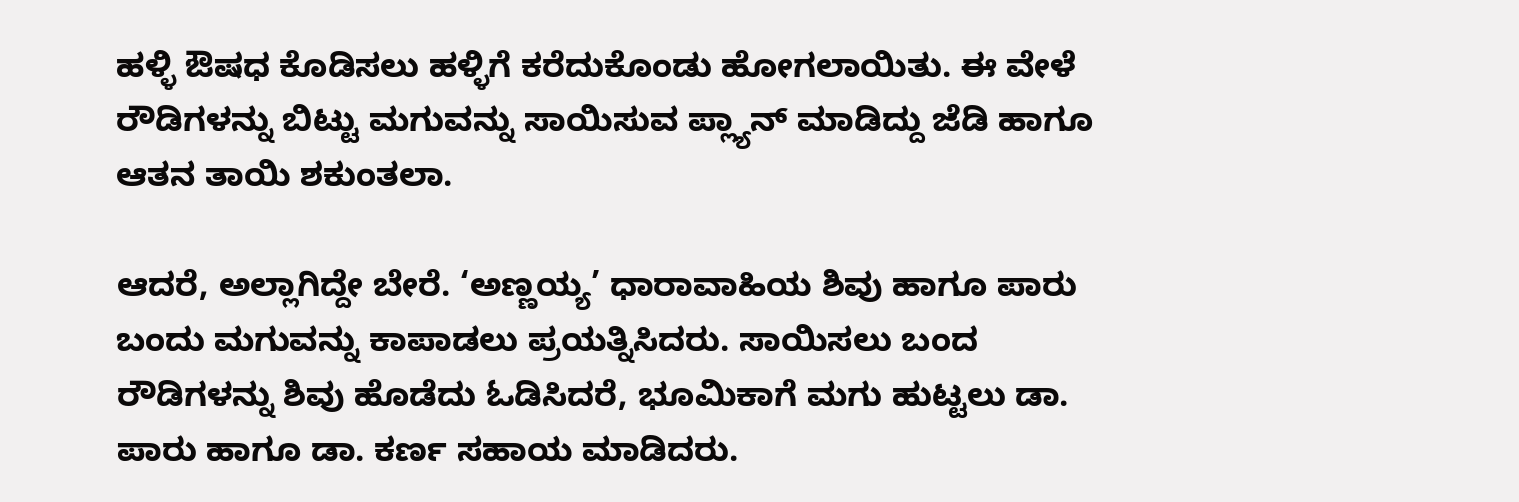ಹಳ್ಳಿ ಔಷಧ ಕೊಡಿಸಲು ಹಳ್ಳಿಗೆ ಕರೆದುಕೊಂಡು ಹೋಗಲಾಯಿತು. ಈ ವೇಳೆ ರೌಡಿಗಳನ್ನು ಬಿಟ್ಟು ಮಗುವನ್ನು ಸಾಯಿಸುವ ಪ್ಲ್ಯಾನ್ ಮಾಡಿದ್ದು ಜೆಡಿ ಹಾಗೂ ಆತನ ತಾಯಿ ಶಕುಂತಲಾ.

ಆದರೆ, ಅಲ್ಲಾಗಿದ್ದೇ ಬೇರೆ. ‘ಅಣ್ಣಯ್ಯ’ ಧಾರಾವಾಹಿಯ ಶಿವು ಹಾಗೂ ಪಾರು ಬಂದು ಮಗುವನ್ನು ಕಾಪಾಡಲು ಪ್ರಯತ್ನಿಸಿದರು. ಸಾಯಿಸಲು ಬಂದ ರೌಡಿಗಳನ್ನು ಶಿವು ಹೊಡೆದು ಓಡಿಸಿದರೆ, ಭೂಮಿಕಾಗೆ ಮಗು ಹುಟ್ಟಲು ಡಾ. ಪಾರು ಹಾಗೂ ಡಾ. ಕರ್ಣ ಸಹಾಯ ಮಾಡಿದರು.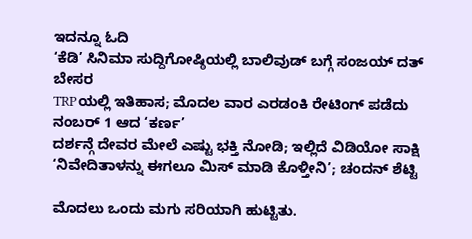ಇದನ್ನೂ ಓದಿ
‘ಕೆಡಿ’ ಸಿನಿಮಾ ಸುದ್ದಿಗೋಷ್ಠಿಯಲ್ಲಿ ಬಾಲಿವುಡ್ ಬಗ್ಗೆ ಸಂಜಯ್ ದತ್ ಬೇಸರ
TRPಯಲ್ಲಿ ಇತಿಹಾಸ; ಮೊದಲ ವಾರ ಎರಡಂಕಿ ರೇಟಿಂಗ್ ಪಡೆದು ನಂಬರ್ 1 ಆದ ‘ಕರ್ಣ’
ದರ್ಶನ್ಗೆ ದೇವರ ಮೇಲೆ ಎಷ್ಟು ಭಕ್ತಿ ನೋಡಿ; ಇಲ್ಲಿದೆ ವಿಡಿಯೋ ಸಾಕ್ಷಿ
‘ನಿವೇದಿತಾಳನ್ನು ಈಗಲೂ ಮಿಸ್ ಮಾಡಿ ಕೊಳ್ತೀನಿ’; ಚಂದನ್ ಶೆಟ್ಟಿ

ಮೊದಲು ಒಂದು ಮಗು ಸರಿಯಾಗಿ ಹುಟ್ಟಿತು.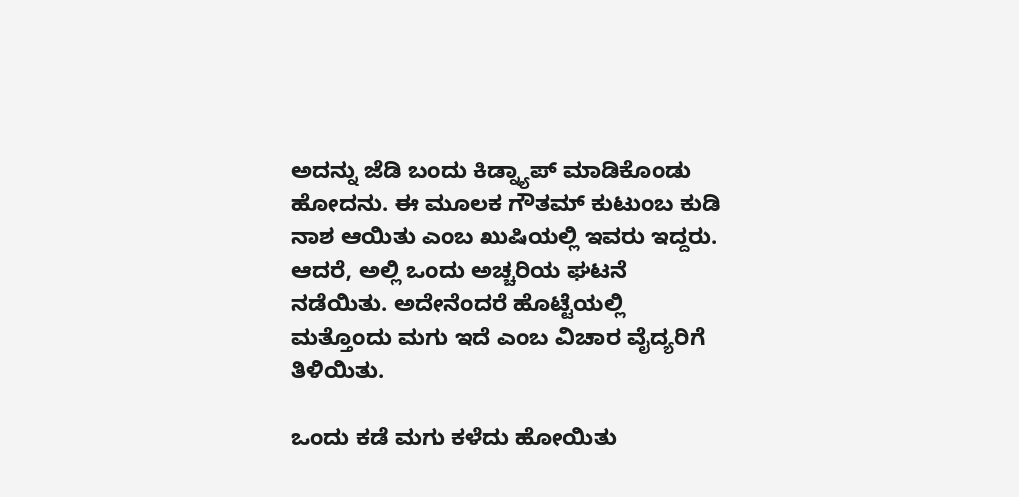ಅದನ್ನು ಜೆಡಿ ಬಂದು ಕಿಡ್ನ್ಯಾಪ್ ಮಾಡಿಕೊಂಡು ಹೋದನು. ಈ ಮೂಲಕ ಗೌತಮ್ ಕುಟುಂಬ ಕುಡಿ ನಾಶ ಆಯಿತು ಎಂಬ ಖುಷಿಯಲ್ಲಿ ಇವರು ಇದ್ದರು. ಆದರೆ, ಅಲ್ಲಿ ಒಂದು ಅಚ್ಚರಿಯ ಘಟನೆ ನಡೆಯಿತು. ಅದೇನೆಂದರೆ ಹೊಟ್ಟೆಯಲ್ಲಿ ಮತ್ತೊಂದು ಮಗು ಇದೆ ಎಂಬ ವಿಚಾರ ವೈದ್ಯರಿಗೆ ತಿಳಿಯಿತು.

ಒಂದು ಕಡೆ ಮಗು ಕಳೆದು ಹೋಯಿತು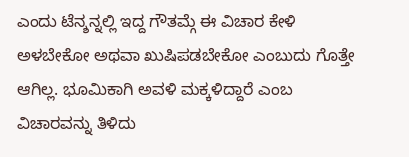ಎಂದು ಟೆನ್ಶನ್ನಲ್ಲಿ ಇದ್ದ ಗೌತಮ್ಗೆ ಈ ವಿಚಾರ ಕೇಳಿ ಅಳಬೇಕೋ ಅಥವಾ ಖುಷಿಪಡಬೇಕೋ ಎಂಬುದು ಗೊತ್ತೇ ಆಗಿಲ್ಲ. ಭೂಮಿಕಾಗಿ ಅವಳಿ ಮಕ್ಕಳಿದ್ದಾರೆ ಎಂಬ ವಿಚಾರವನ್ನು ತಿಳಿದು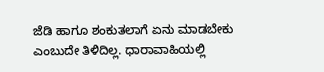ಜೆಡಿ ಹಾಗೂ ಶಂಕುತಲಾಗೆ ಏನು ಮಾಡಬೇಕು ಎಂಬುದೇ ತಿಳಿದಿಲ್ಲ. ಧಾರಾವಾಹಿಯಲ್ಲಿ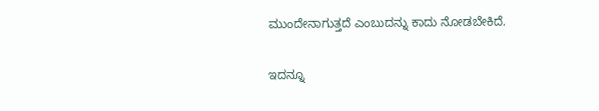ಮುಂದೇನಾಗುತ್ತದೆ ಎಂಬುದನ್ನು ಕಾದು ನೋಡಬೇಕಿದೆ.

ಇದನ್ನೂ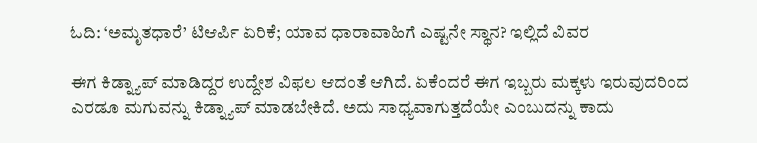ಓದಿ: ‘ಅಮೃತಧಾರೆ’ ಟಿಆರ್ಪಿ ಏರಿಕೆ; ಯಾವ ಧಾರಾವಾಹಿಗೆ ಎಷ್ಟನೇ ಸ್ಥಾನ? ಇಲ್ಲಿದೆ ವಿವರ

ಈಗ ಕಿಡ್ನ್ಯಾಪ್ ಮಾಡಿದ್ದರ ಉದ್ದೇಶ ವಿಫಲ ಆದಂತೆ ಆಗಿದೆ. ಏಕೆಂದರೆ ಈಗ ಇಬ್ಬರು ಮಕ್ಕಳು ಇರುವುದರಿಂದ ಎರಡೂ ಮಗುವನ್ನು ಕಿಡ್ನ್ಯಾಪ್ ಮಾಡಬೇಕಿದೆ. ಅದು ಸಾಧ್ಯವಾಗುತ್ತದೆಯೇ ಎಂಬುದನ್ನು ಕಾದು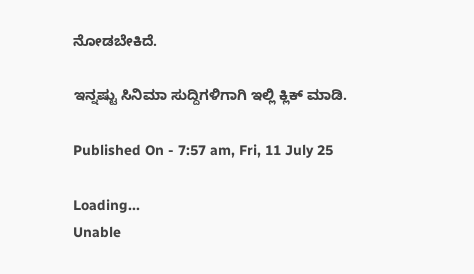ನೋಡಬೇಕಿದೆ.

ಇನ್ನಷ್ಟು ಸಿನಿಮಾ ಸುದ್ದಿಗಳಿಗಾಗಿ ಇಲ್ಲಿ ಕ್ಲಿಕ್ ಮಾಡಿ.

Published On - 7:57 am, Fri, 11 July 25

Loading...
Unable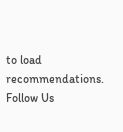to load recommendations.
Follow Us